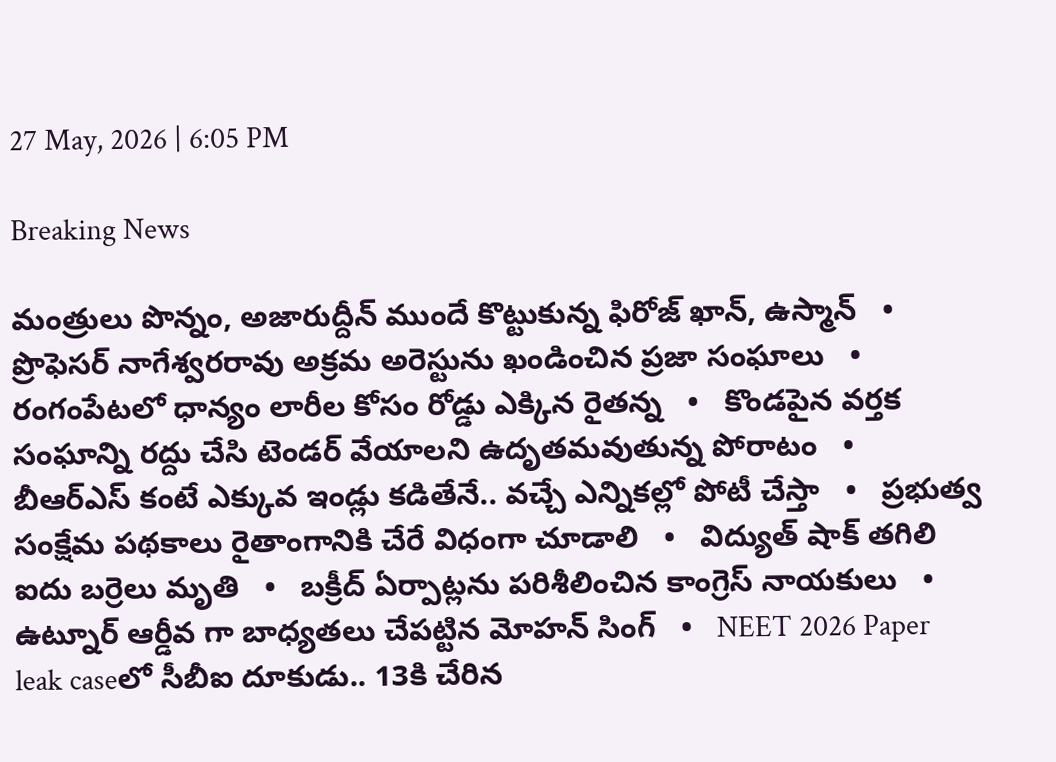27 May, 2026 | 6:05 PM

Breaking News

మంత్రులు పొన్నం, అజారుద్దీన్ ముందే కొట్టుకున్న ఫిరోజ్ ఖాన్, ఉస్మాన్   •   ప్రొఫెసర్ నాగేశ్వరరావు అక్రమ అరెస్టును ఖండించిన ప్రజా సంఘాలు   •   రంగంపేటలో ధాన్యం లారీల కోసం రోడ్డు ఎక్కిన రైతన్న   •   కొండపైన వర్తక సంఘాన్ని రద్దు చేసి టెండర్ వేయాలని ఉదృతమవుతున్న పోరాటం   •   బీఆర్ఎస్ కంటే ఎక్కువ ఇండ్లు కడితేనే.. వచ్చే ఎన్నికల్లో పోటీ చేస్తా   •   ప్రభుత్వ సంక్షేమ పథకాలు రైతాంగానికి చేరే విధంగా చూడాలి   •   విద్యుత్ షాక్ తగిలి ఐదు బర్రెలు మృతి   •   బక్రీద్ ఏర్పాట్లను పరిశీలించిన కాంగ్రెస్ నాయకులు   •   ఉట్నూర్ ఆర్డీవ గా బాధ్యతలు చేపట్టిన మోహన్ సింగ్   •   NEET 2026 Paper leak caseలో సీబీఐ దూకుడు.. 13కి చేరిన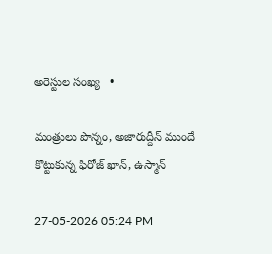అరెస్టుల సంఖ్య   •

మంత్రులు పొన్నం, అజారుద్దీన్ ముందే కొట్టుకున్న ఫిరోజ్ ఖాన్, ఉస్మాన్

27-05-2026 05:24 PM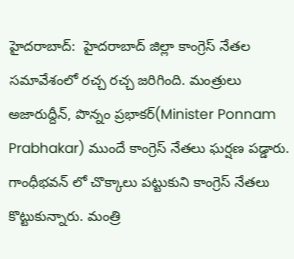హైదరాబాద్:  హైదరాబాద్ జిల్లా కాంగ్రెస్ నేతల సమావేశంలో రచ్చ రచ్చ జరిగింది. మంత్రులు అజారుద్దీన్, పొన్నం ప్రభాకర్(Minister Ponnam Prabhakar) ముందే కాంగ్రెస్ నేతలు ఘర్షణ పడ్డారు. గాంధీభవన్ లో చొక్కాలు పట్టుకుని కాంగ్రెస్ నేతలు కొట్టుకున్నారు. మంత్రి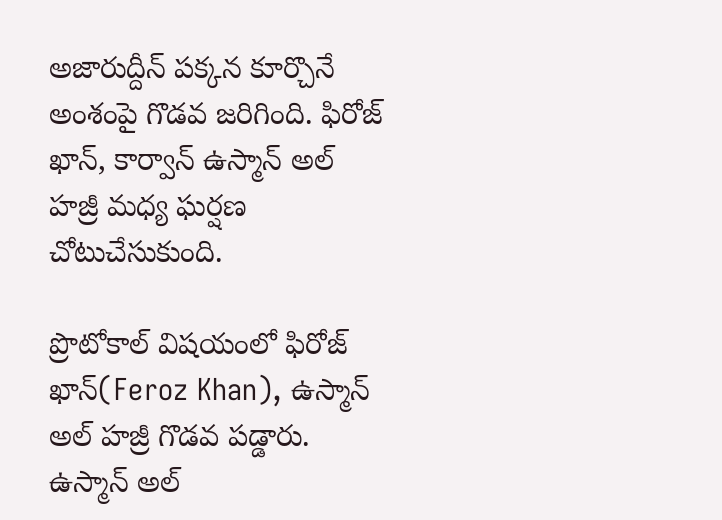అజారుద్దీన్ పక్కన కూర్చొనే అంశంపై గొడవ జరిగింది. ఫిరోజ్ ఖాన్, కార్వాన్ ఉస్మాన్ అల్ హజ్రీ మధ్య ఘర్షణ చోటుచేసుకుంది.

ప్రొటోకాల్ విషయంలో ఫిరోజ్ ఖాన్(Feroz Khan), ఉస్మాన్ అల్ హజ్రీ గొడవ పడ్డారు. ఉస్మాన్ అల్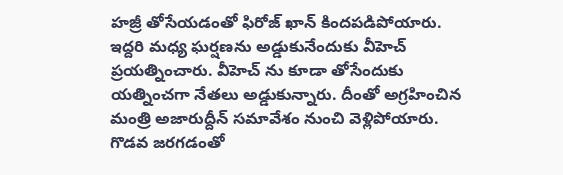హజ్రీ తోసేయడంతో ఫిరోజ్ ఖాన్ కిందపడిపోయారు. ఇద్దరి మధ్య ఘర్షణను అడ్డుకునేందుకు వీహెచ్ ప్రయత్నించారు. వీహెచ్ ను కూడా తోసేందుకు యత్నించగా నేతలు అడ్డుకున్నారు. దీంతో అగ్రహించిన మంత్రి అజారుద్దీన్ సమావేశం నుంచి వెళ్లిపోయారు. గొడవ జరగడంతో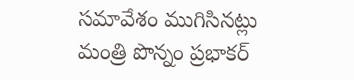సమావేశం ముగిసినట్లు మంత్రి పొన్నం ప్రభాకర్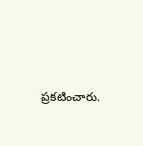ప్రకటించారు.